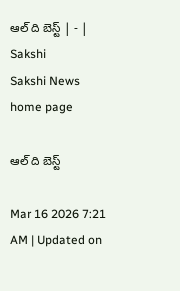ఆల్‌ ది బెస్ట్‌ | - | Sakshi
Sakshi News home page

ఆల్‌ ది బెస్ట్‌

Mar 16 2026 7:21 AM | Updated on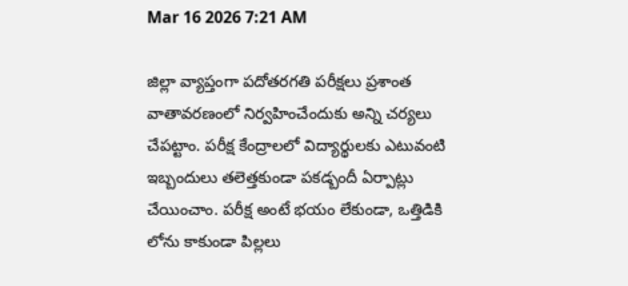Mar 16 2026 7:21 AM

జిల్లా వ్యాప్తంగా పదోతరగతి పరీక్షలు ప్రశాంత వాతావరణంలో నిర్వహించేందుకు అన్ని చర్యలు చేపట్టాం. పరీక్ష కేంద్రాలలో విద్యార్థులకు ఎటువంటి ఇబ్బందులు తలెత్తకుండా పకడ్బందీ ఏర్పాట్లు చేయించాం. పరీక్ష అంటే భయం లేకుండా, ఒత్తిడికి లోను కాకుండా పిల్లలు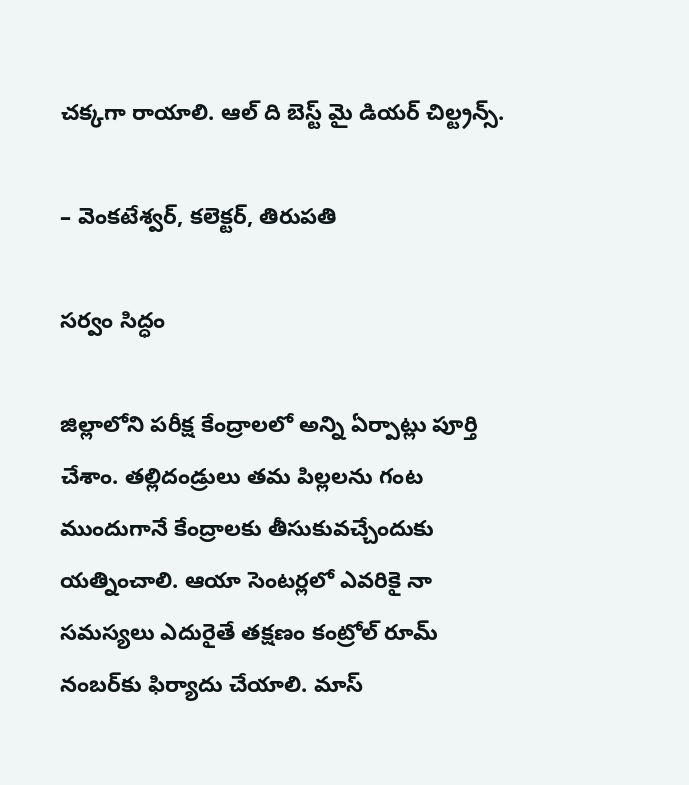చక్కగా రాయాలి. ఆల్‌ ది బెస్ట్‌ మై డియర్‌ చిల్ట్రన్స్‌.

– వెంకటేశ్వర్‌, కలెక్టర్‌, తిరుపతి

సర్వం సిద్ధం

జిల్లాలోని పరీక్ష కేంద్రాలలో అన్ని ఏర్పాట్లు పూర్తి చేశాం. తల్లిదండ్రులు తమ పిల్లలను గంట ముందుగానే కేంద్రాలకు తీసుకువచ్చేందుకు యత్నించాలి. ఆయా సెంటర్లలో ఎవరికై నా సమస్యలు ఎదురైతే తక్షణం కంట్రోల్‌ రూమ్‌ నంబర్‌కు ఫిర్యాదు చేయాలి. మాస్‌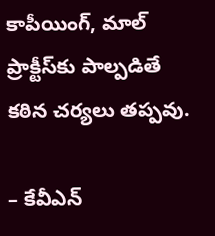కాపీయింగ్‌, మాల్‌ ప్రాక్టీస్‌కు పాల్పడితే కఠిన చర్యలు తప్పవు.

– కేవీఎన్‌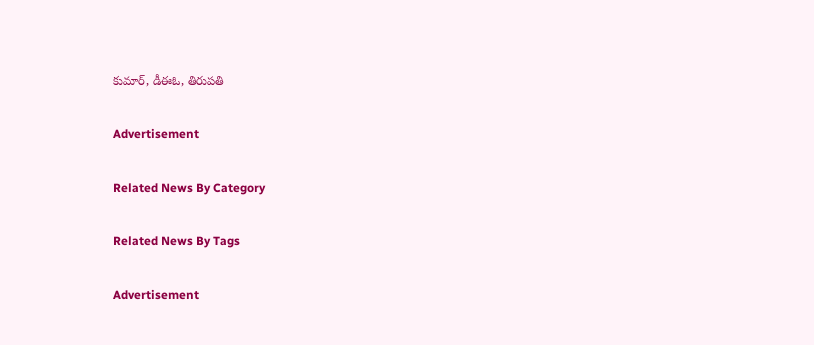కుమార్‌, డీఈఓ, తిరుపతి

Advertisement

Related News By Category

Related News By Tags

Advertisement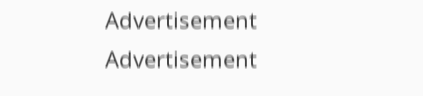Advertisement
Advertisement